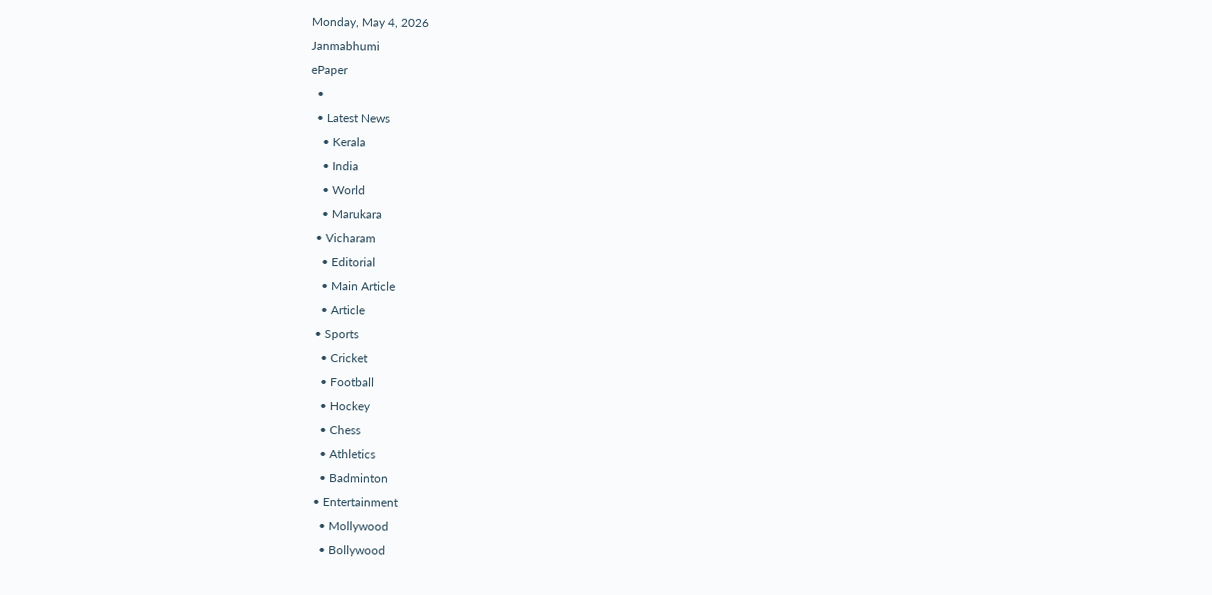Monday, May 4, 2026
Janmabhumi
ePaper
  •
  • Latest News
    • Kerala
    • India
    • World
    • Marukara
  • Vicharam
    • Editorial
    • Main Article
    • Article
  • Sports
    • Cricket
    • Football
    • Hockey
    • Chess
    • Athletics
    • Badminton
  • Entertainment
    • Mollywood
    • Bollywood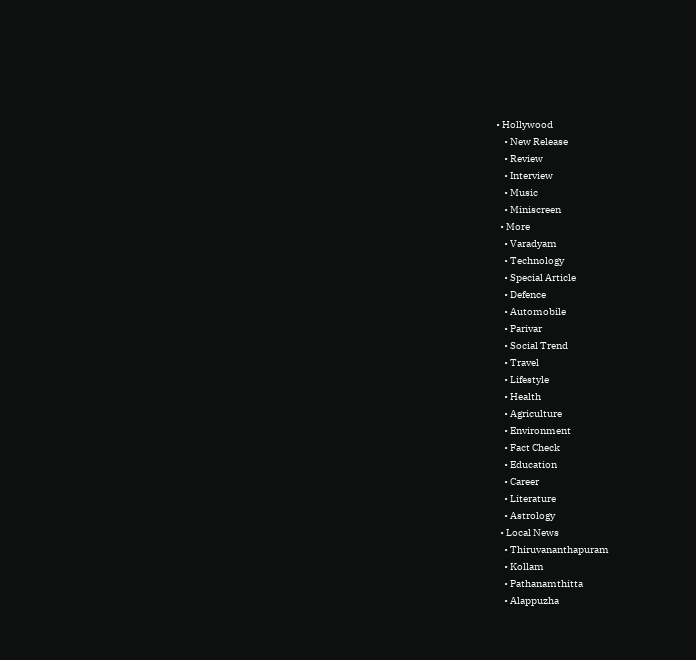• Hollywood
    • New Release
    • Review
    • Interview
    • Music
    • Miniscreen
  • More
    • Varadyam
    • Technology
    • Special Article
    • Defence
    • Automobile
    • Parivar
    • Social Trend
    • Travel
    • Lifestyle
    • Health
    • Agriculture
    • Environment
    • Fact Check
    • Education
    • Career
    • Literature
    • Astrology
  • Local News
    • Thiruvananthapuram
    • Kollam
    • Pathanamthitta
    • Alappuzha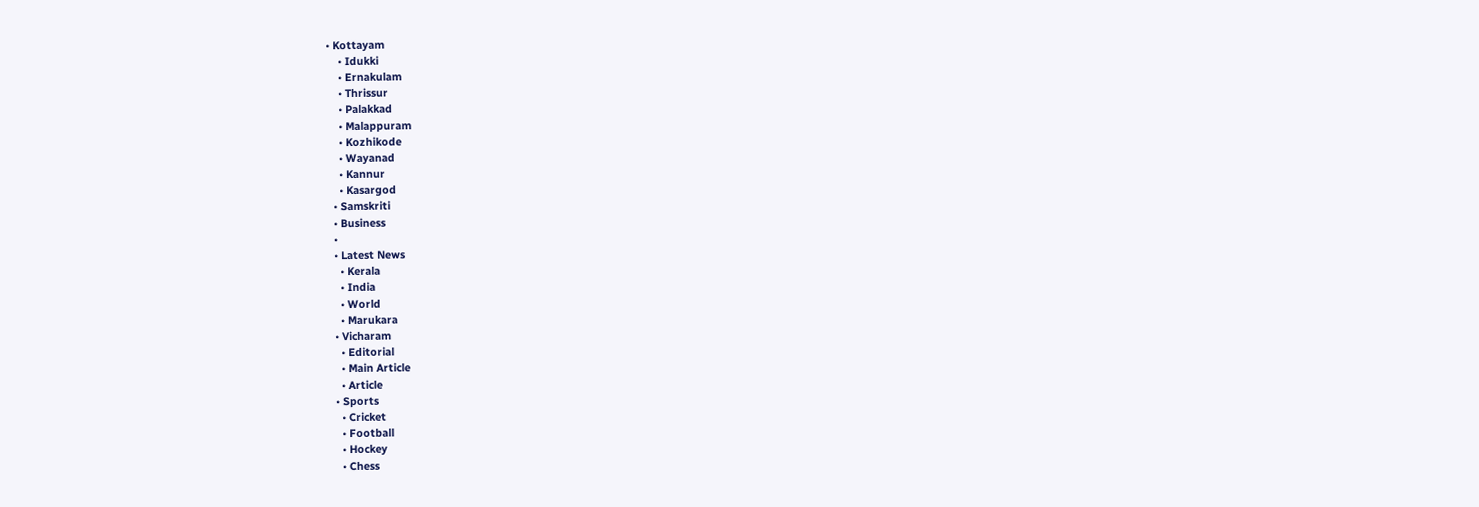• Kottayam
    • Idukki
    • Ernakulam
    • Thrissur
    • Palakkad
    • Malappuram
    • Kozhikode
    • Wayanad
    • Kannur
    • Kasargod
  • Samskriti
  • Business
  •
  • Latest News
    • Kerala
    • India
    • World
    • Marukara
  • Vicharam
    • Editorial
    • Main Article
    • Article
  • Sports
    • Cricket
    • Football
    • Hockey
    • Chess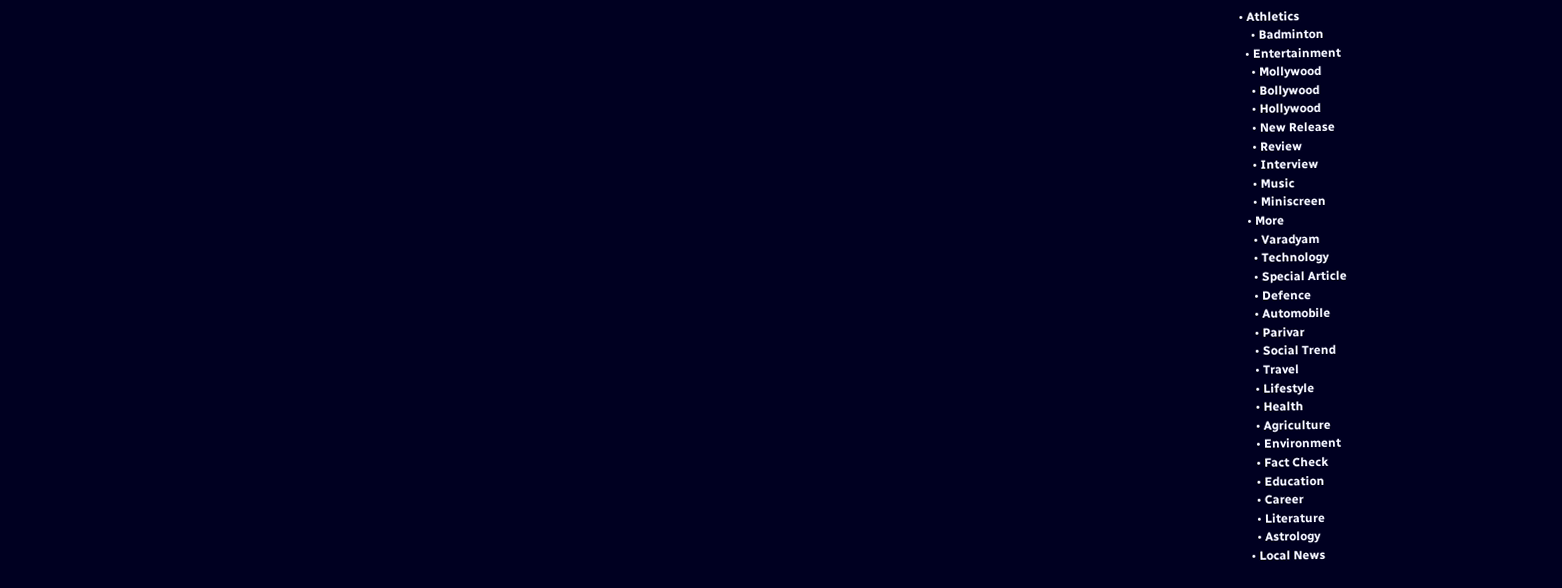• Athletics
    • Badminton
  • Entertainment
    • Mollywood
    • Bollywood
    • Hollywood
    • New Release
    • Review
    • Interview
    • Music
    • Miniscreen
  • More
    • Varadyam
    • Technology
    • Special Article
    • Defence
    • Automobile
    • Parivar
    • Social Trend
    • Travel
    • Lifestyle
    • Health
    • Agriculture
    • Environment
    • Fact Check
    • Education
    • Career
    • Literature
    • Astrology
  • Local News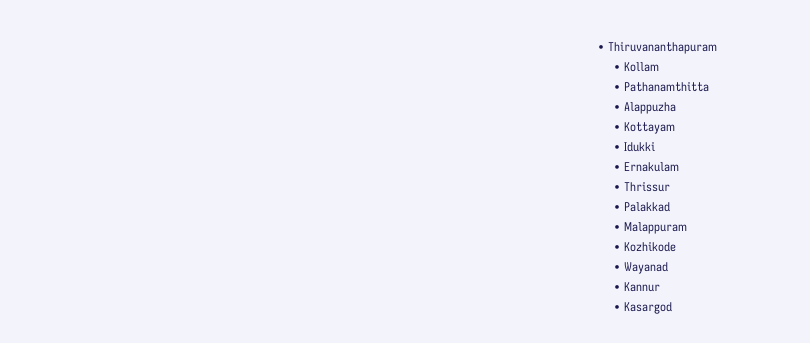• Thiruvananthapuram
    • Kollam
    • Pathanamthitta
    • Alappuzha
    • Kottayam
    • Idukki
    • Ernakulam
    • Thrissur
    • Palakkad
    • Malappuram
    • Kozhikode
    • Wayanad
    • Kannur
    • Kasargod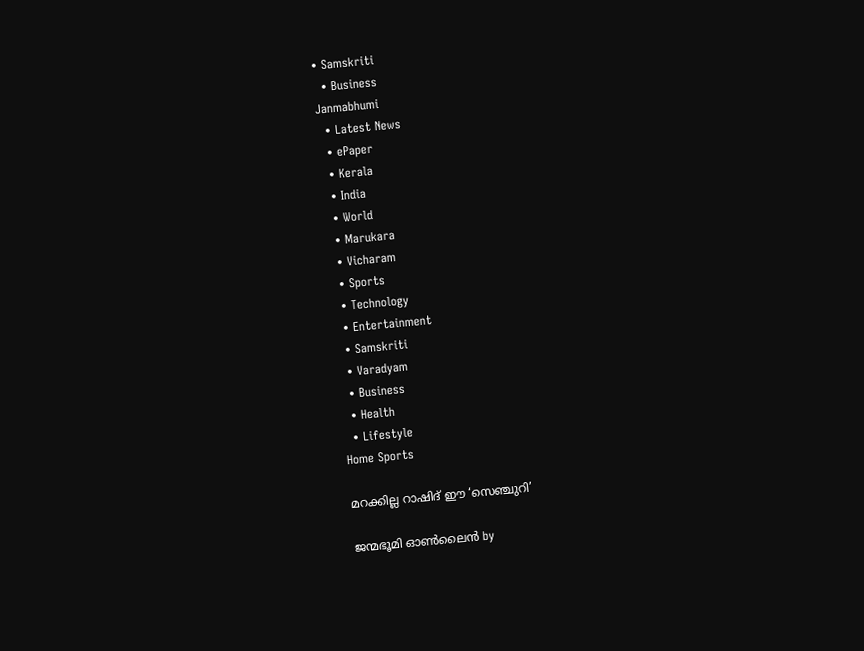• Samskriti
  • Business
Janmabhumi
  • Latest News
  • ePaper
  • Kerala
  • India
  • World
  • Marukara
  • Vicharam
  • Sports
  • Technology
  • Entertainment
  • Samskriti
  • Varadyam
  • Business
  • Health
  • Lifestyle
Home Sports

മറക്കില്ല റാഷിദ് ഈ ‘സെഞ്ചുറി’

ജന്മഭൂമി ഓണ്‍ലൈന്‍ by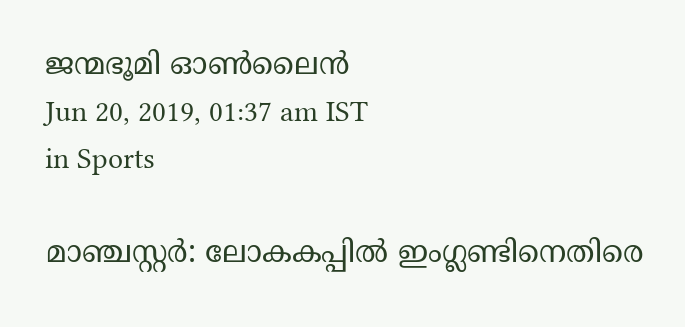ജന്മഭൂമി ഓണ്‍ലൈന്‍
Jun 20, 2019, 01:37 am IST
in Sports

മാഞ്ചസ്റ്റര്‍: ലോകകപ്പില്‍ ഇംഗ്ലണ്ടിനെതിരെ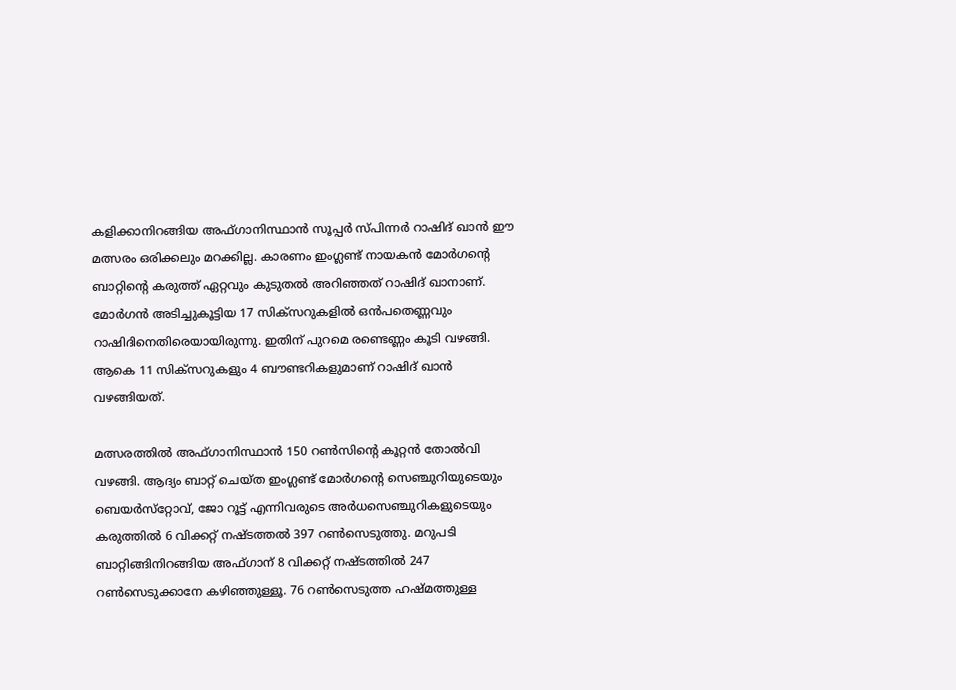കളിക്കാനിറങ്ങിയ അഫ്ഗാനിസ്ഥാന്‍ സൂപ്പര്‍ സ്പിന്നര്‍ റാഷിദ് ഖാന്‍ ഈ മത്സരം ഒരിക്കലും മറക്കില്ല. കാരണം ഇംഗ്ലണ്ട് നായകന്‍ മോര്‍ഗന്റെ ബാറ്റിന്റെ കരുത്ത് ഏറ്റവും കുടുതല്‍ അറിഞ്ഞത് റാഷിദ് ഖാനാണ്. മോര്‍ഗന്‍ അടിച്ചുകൂട്ടിയ 17 സിക്‌സറുകളില്‍ ഒന്‍പതെണ്ണവും റാഷിദിനെതിരെയായിരുന്നു. ഇതിന് പുറമെ രണ്ടെണ്ണം കൂടി വഴങ്ങി. ആകെ 11 സിക്‌സറുകളും 4 ബൗണ്ടറികളുമാണ് റാഷിദ് ഖാന്‍ വഴങ്ങിയത്.

മത്സരത്തില്‍ അഫ്ഗാനിസ്ഥാന്‍ 150 റണ്‍സിന്റെ കൂറ്റന്‍ തോല്‍വി വഴങ്ങി. ആദ്യം ബാറ്റ് ചെയ്ത ഇംഗ്ലണ്ട് മോര്‍ഗന്റെ സെഞ്ചുറിയുടെയും ബെയര്‍സ്‌റ്റോവ്, ജോ റൂട്ട് എന്നിവരുടെ അര്‍ധസെഞ്ചുറികളുടെയും കരുത്തില്‍ 6 വിക്കറ്റ് നഷ്ടത്തല്‍ 397 റണ്‍സെടുത്തു. മറുപടി ബാറ്റിങ്ങിനിറങ്ങിയ അഫ്ഗാന് 8 വിക്കറ്റ് നഷ്ടത്തില്‍ 247 റണ്‍സെടുക്കാനേ കഴിഞ്ഞുള്ളൂ. 76 റണ്‍സെടുത്ത ഹഷ്മത്തുള്ള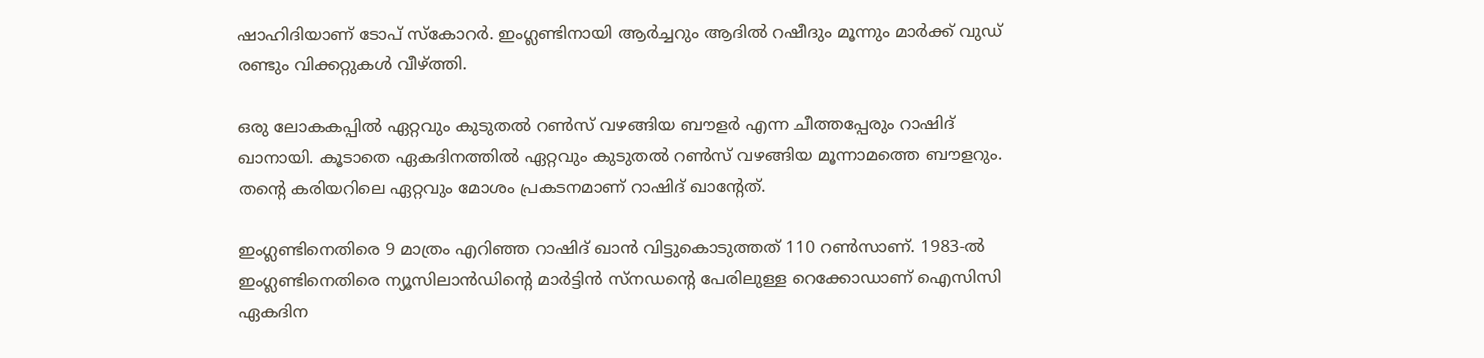ഷാഹിദിയാണ് ടോപ് സ്‌കോറര്‍. ഇംഗ്ലണ്ടിനായി ആര്‍ച്ചറും ആദില്‍ റഷീദും മൂന്നും മാര്‍ക്ക് വുഡ് രണ്ടും വിക്കറ്റുകള്‍ വീഴ്‌ത്തി.

ഒരു ലോകകപ്പില്‍ ഏറ്റവും കുടുതല്‍ റണ്‍സ് വഴങ്ങിയ ബൗളര്‍ എന്ന ചീത്തപ്പേരും റാഷിദ് ഖാനായി. കൂടാതെ ഏകദിനത്തില്‍ ഏറ്റവും കുടുതല്‍ റണ്‍സ് വഴങ്ങിയ മൂന്നാമത്തെ ബൗളറും. തന്റെ കരിയറിലെ ഏറ്റവും മോശം പ്രകടനമാണ് റാഷിദ് ഖാന്റേത്.

ഇംഗ്ലണ്ടിനെതിരെ 9 മാത്രം എറിഞ്ഞ റാഷിദ് ഖാന്‍ വിട്ടുകൊടുത്തത് 110 റണ്‍സാണ്. 1983-ല്‍ ഇംഗ്ലണ്ടിനെതിരെ ന്യൂസിലാന്‍ഡിന്റെ മാര്‍ട്ടിന്‍ സ്‌നഡന്റെ പേരിലുള്ള റെക്കോഡാണ് ഐസിസി ഏകദിന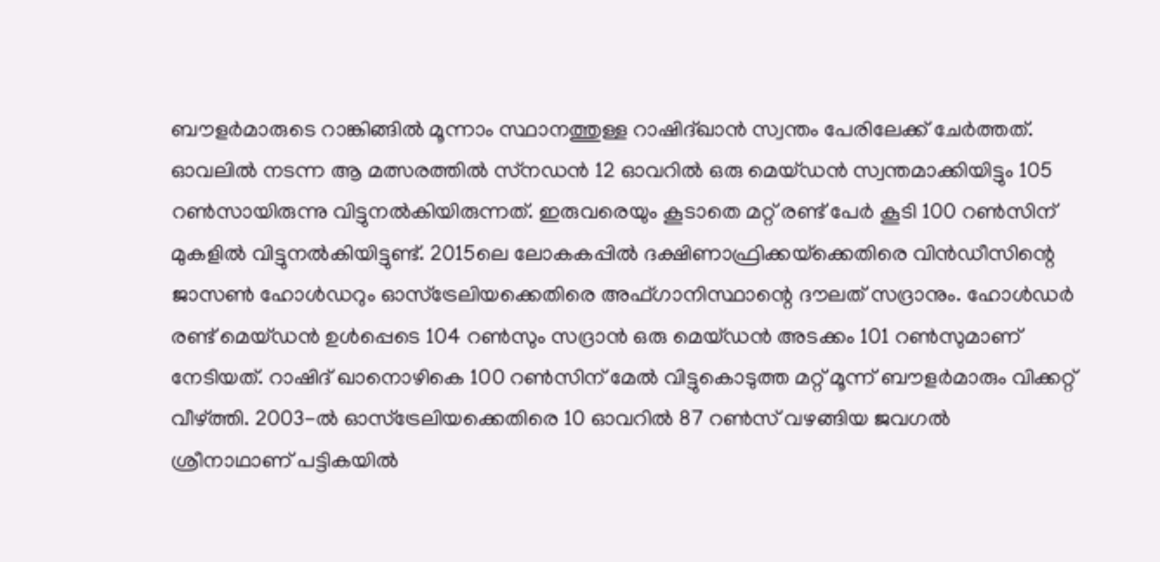ബൗളര്‍മാരുടെ റാങ്കിങ്ങില്‍ മൂന്നാം സ്ഥാനത്തുള്ള റാഷിദ്ഖാന്‍ സ്വന്തം പേരിലേക്ക് ചേര്‍ത്തത്. ഓവലില്‍ നടന്ന ആ മത്സരത്തില്‍ സ്‌നഡന്‍ 12 ഓവറില്‍ ഒരു മെയ്ഡന്‍ സ്വന്തമാക്കിയിട്ടും 105 റണ്‍സായിരുന്നു വിട്ടുനല്‍കിയിരുന്നത്. ഇരുവരെയും കൂടാതെ മറ്റ് രണ്ട് പേര്‍ കൂടി 100 റണ്‍സിന് മുകളില്‍ വിട്ടുനല്‍കിയിട്ടുണ്ട്. 2015ലെ ലോകകപ്പില്‍ ദക്ഷിണാഫ്രിക്കയ്‌ക്കെതിരെ വിന്‍ഡീസിന്റെ ജാസണ്‍ ഹോള്‍ഡറും ഓസ്‌ട്രേലിയക്കെതിരെ അഫ്ഗാനിസ്ഥാന്റെ ദൗലത് സദ്രാനും. ഹോള്‍ഡര്‍ രണ്ട് മെയ്ഡന്‍ ഉള്‍പ്പെടെ 104 റണ്‍സും സദ്രാന്‍ ഒരു മെയ്ഡന്‍ അടക്കം 101 റണ്‍സുമാണ് നേടിയത്. റാഷിദ് ഖാനൊഴികെ 100 റണ്‍സിന് മേല്‍ വിട്ടുകൊടുത്ത മറ്റ് മൂന്ന് ബൗളര്‍മാരും വിക്കറ്റ് വീഴ്‌ത്തി. 2003-ല്‍ ഓസ്‌ട്രേലിയക്കെതിരെ 10 ഓവറില്‍ 87 റണ്‍സ് വഴങ്ങിയ ജവഗല്‍ ശ്രീനാഥാണ് പട്ടികയില്‍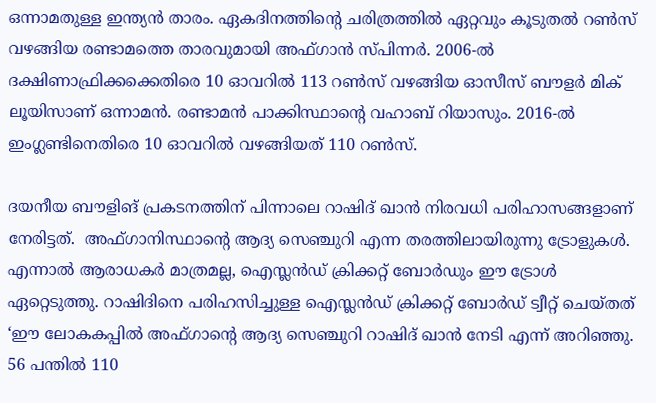ഒന്നാമതുള്ള ഇന്ത്യന്‍ താരം. ഏകദിനത്തിന്റെ ചരിത്രത്തില്‍ ഏറ്റവും കൂടുതല്‍ റണ്‍സ് വഴങ്ങിയ രണ്ടാമത്തെ താരവുമായി അഫ്ഗാന്‍ സ്പിന്നര്‍. 2006-ല്‍ ദക്ഷിണാഫ്രിക്കക്കെതിരെ 10 ഓവറില്‍ 113 റണ്‍സ് വഴങ്ങിയ ഓസീസ് ബൗളര്‍ മിക് ലൂയിസാണ് ഒന്നാമന്‍. രണ്ടാമന്‍ പാക്കിസ്ഥാന്റെ വഹാബ് റിയാസും. 2016-ല്‍ ഇംഗ്ലണ്ടിനെതിരെ 10 ഓവറില്‍ വഴങ്ങിയത് 110 റണ്‍സ്.

ദയനീയ ബൗളിങ് പ്രകടനത്തിന് പിന്നാലെ റാഷിദ് ഖാന്‍ നിരവധി പരിഹാസങ്ങളാണ് നേരിട്ടത്.  അഫ്ഗാനിസ്ഥാന്റെ ആദ്യ സെഞ്ചുറി എന്ന തരത്തിലായിരുന്നു ട്രോളുകള്‍. എന്നാല്‍ ആരാധകര്‍ മാത്രമല്ല, ഐസ്ലന്‍ഡ് ക്രിക്കറ്റ് ബോര്‍ഡും ഈ ട്രോള്‍ ഏറ്റെടുത്തു. റാഷിദിനെ പരിഹസിച്ചുള്ള ഐസ്ലന്‍ഡ് ക്രിക്കറ്റ് ബോര്‍ഡ് ട്വീറ്റ് ചെയ്തത് ‘ഈ ലോകകപ്പില്‍ അഫ്ഗാന്റെ ആദ്യ സെഞ്ചുറി റാഷിദ് ഖാന്‍ നേടി എന്ന് അറിഞ്ഞു. 56 പന്തില്‍ 110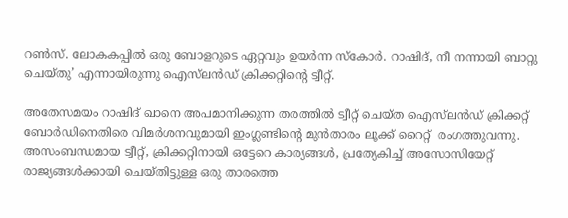റണ്‍സ്. ലോകകപ്പില്‍ ഒരു ബോളറുടെ ഏറ്റവും ഉയര്‍ന്ന സ്‌കോര്‍. റാഷിദ്, നീ നന്നായി ബാറ്റു ചെയ്തു’ എന്നായിരുന്നു ഐസ്‌ലന്‍ഡ് ക്രിക്കറ്റിന്റെ ട്വീറ്റ്.

അതേസമയം റാഷിദ് ഖാനെ അപമാനിക്കുന്ന തരത്തില്‍ ട്വീറ്റ് ചെയ്ത ഐസ്‌ലന്‍ഡ് ക്രിക്കറ്റ് ബോര്‍ഡിനെതിരെ വിമര്‍ശനവുമായി ഇംഗ്ലണ്ടിന്റെ മുന്‍താരം ലൂക്ക് റൈറ്റ്  രംഗത്തുവന്നു. അസംബന്ധമായ ട്വീറ്റ്, ക്രിക്കറ്റിനായി ഒട്ടേറെ കാര്യങ്ങള്‍, പ്രത്യേകിച്ച് അസോസിയേറ്റ് രാജ്യങ്ങള്‍ക്കായി ചെയ്തിട്ടുള്ള ഒരു താരത്തെ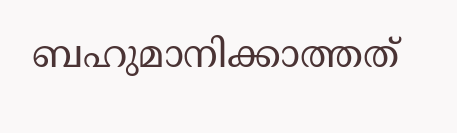ബഹുമാനിക്കാത്തത്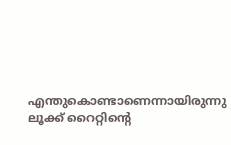എന്തുകൊണ്ടാണെന്നായിരുന്നു ലൂക്ക് റൈറ്റിന്റെ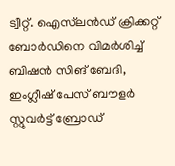ട്വീറ്റ്. ഐസ്‌ലന്‍ഡ് ക്രിക്കറ്റ് ബോര്‍ഡിനെ വിമര്‍ശിച്ച് ബിഷന്‍ സിങ് ബേദി, ഇംഗ്ലീഷ് പേസ് ബൗളര്‍ സ്റ്റുവര്‍ട്ട് ബ്രോഡ്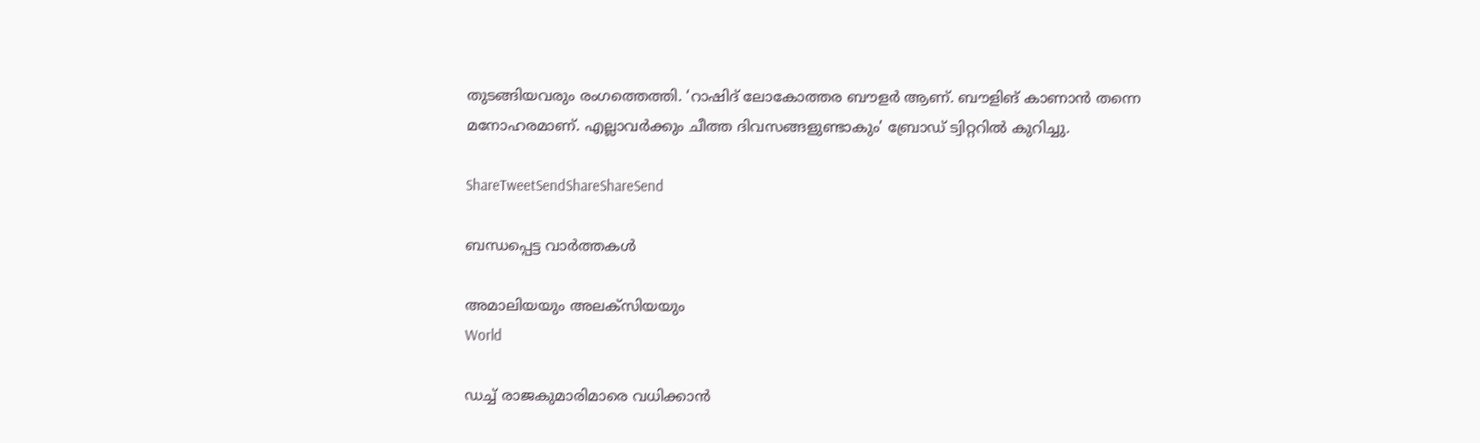തുടങ്ങിയവരും രംഗത്തെത്തി. ‘റാഷിദ് ലോകോത്തര ബൗളര്‍ ആണ്. ബൗളിങ് കാണാന്‍ തന്നെ മനോഹരമാണ്. എല്ലാവര്‍ക്കും ചീത്ത ദിവസങ്ങളുണ്ടാകും’ ബ്രോഡ് ട്വിറ്ററില്‍ കുറിച്ചു.

ShareTweetSendShareShareSend

ബന്ധപ്പെട്ട വാര്‍ത്തകള്‍

അമാലിയയും അലക്സിയയും
World

ഡച്ച് രാജകുമാരിമാരെ വധിക്കാന്‍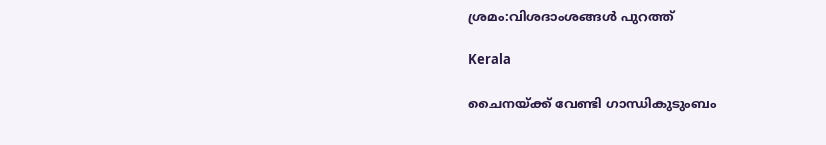ശ്രമം:വിശദാംശങ്ങള്‍ പുറത്ത്

Kerala

ചൈനയ്‌ക്ക് വേണ്ടി ഗാന്ധികുടുംബം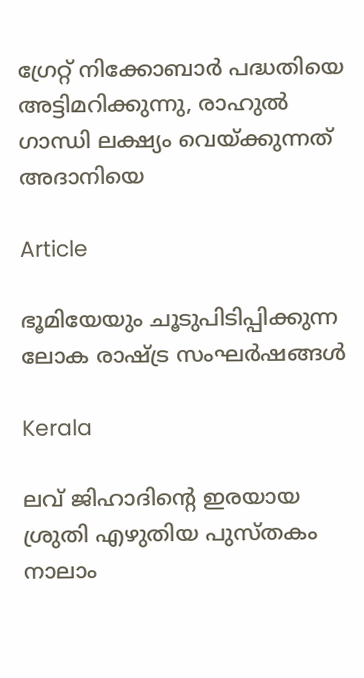ഗ്രേറ്റ് നിക്കോബാര്‍ പദ്ധതിയെ അട്ടിമറിക്കുന്നു, രാഹുല്‍ ഗാന്ധി ലക്ഷ്യം വെയ്‌ക്കുന്നത് അദാനിയെ

Article

ഭൂമിയേയും ചൂടുപിടിപ്പിക്കുന്ന ലോക രാഷ്‌ട്ര സംഘര്‍ഷങ്ങള്‍

Kerala

ലവ് ജിഹാദിന്റെ ഇരയായ ശ്രുതി എഴുതിയ പുസ്തകം നാലാം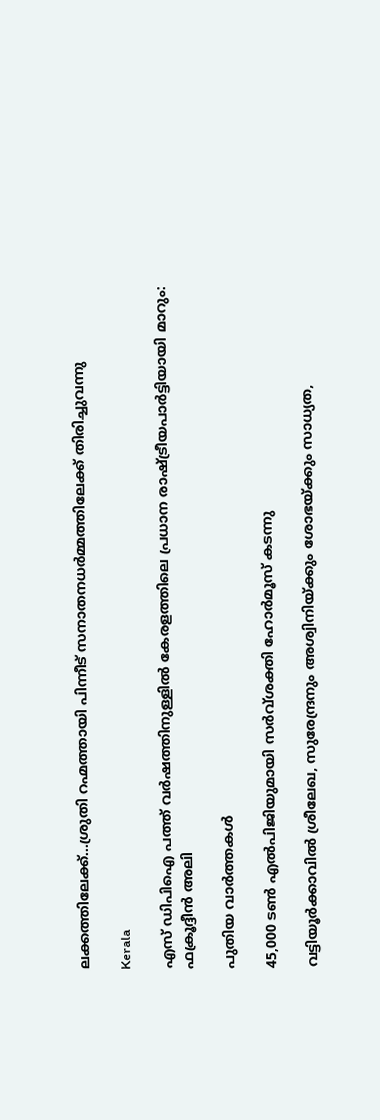ലക്കത്തിലേക്ക്…ശ്രുതി റഹ്മത്തായി പിന്നീട് സനാതനധര്‍മ്മത്തിലേക്ക് തിരിച്ചുവന്നു

Kerala

എസ് ഡിപിഐ പത്ത് വര്‍ഷത്തിനുള്ളില്‍ കേരളത്തിലെ പ്രധാന രാഷ്‌ട്രീയപാര്‍ട്ടിയായി മാറും: ഫക്രൂദ്ദീന്‍ അലി

പുതിയ വാര്‍ത്തകള്‍

45,000 ടണ്‍ എല്‍പിജിയുമായി സര്‍വ്ശക്തി ഹോര്‍മൂസ് കടന്നു

വട്ടിയൂര്‍ക്കാവില്‍ ശ്രീലേഖ, സുരേന്ദ്രനും അശ്വിനിയ്‌ക്കും ശോഭയ്‌ക്കും സാധ്യത,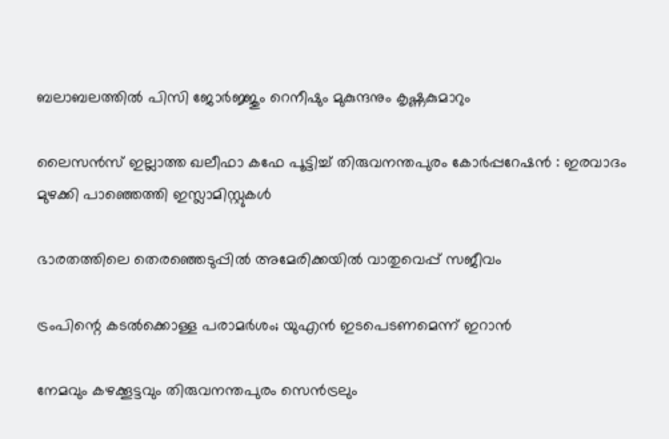ബലാബലത്തില്‍ പിസി ജോര്‍ജ്ജും റെനീഷും മുകുന്ദനും കൃഷ്ണകുമാറും

ലൈസൻസ് ഇല്ലാത്ത ഖലീഫാ കഫേ പൂട്ടിച്ച് തിരുവനന്തപുരം കോർപ്പറേഷൻ : ഇരവാദം മുഴക്കി പാഞ്ഞെത്തി ഇസ്ലാമിസ്റ്റുകൾ

ഭാരതത്തിലെ തെരഞ്ഞെടുപ്പില്‍ അമേരിക്കയില്‍ വാതുവെപ്പ് സജീവം

ട്രംപിന്റെ കടല്‍ക്കൊള്ള പരാമര്‍ശം; യുഎന്‍ ഇടപെടണമെന്ന് ഇറാന്‍

നേമവും കഴക്കൂട്ടവും തിരുവനന്തപുരം സെന്‍ട്രലും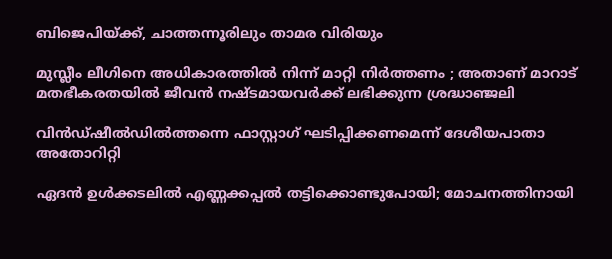ബിജെപിയ്‌ക്ക്, ചാത്തന്നൂരിലും താമര വിരിയും

മുസ്ലീം ലീഗിനെ അധികാരത്തിൽ നിന്ന് മാറ്റി നിർത്തണം ; അതാണ് മാറാട് മതഭീകരതയിൽ ജീവൻ നഷ്ടമായവർക്ക് ലഭിക്കുന്ന ശ്രദ്ധാഞ്ജലി

വിന്‍ഡ്ഷീല്‍ഡില്‍ത്തന്നെ ഫാസ്റ്റാഗ് ഘടിപ്പിക്കണമെന്ന് ദേശീയപാതാ അതോറിറ്റി

ഏദന്‍ ഉള്‍ക്കടലില്‍ എണ്ണക്കപ്പല്‍ തട്ടിക്കൊണ്ടുപോയി; മോചനത്തിനായി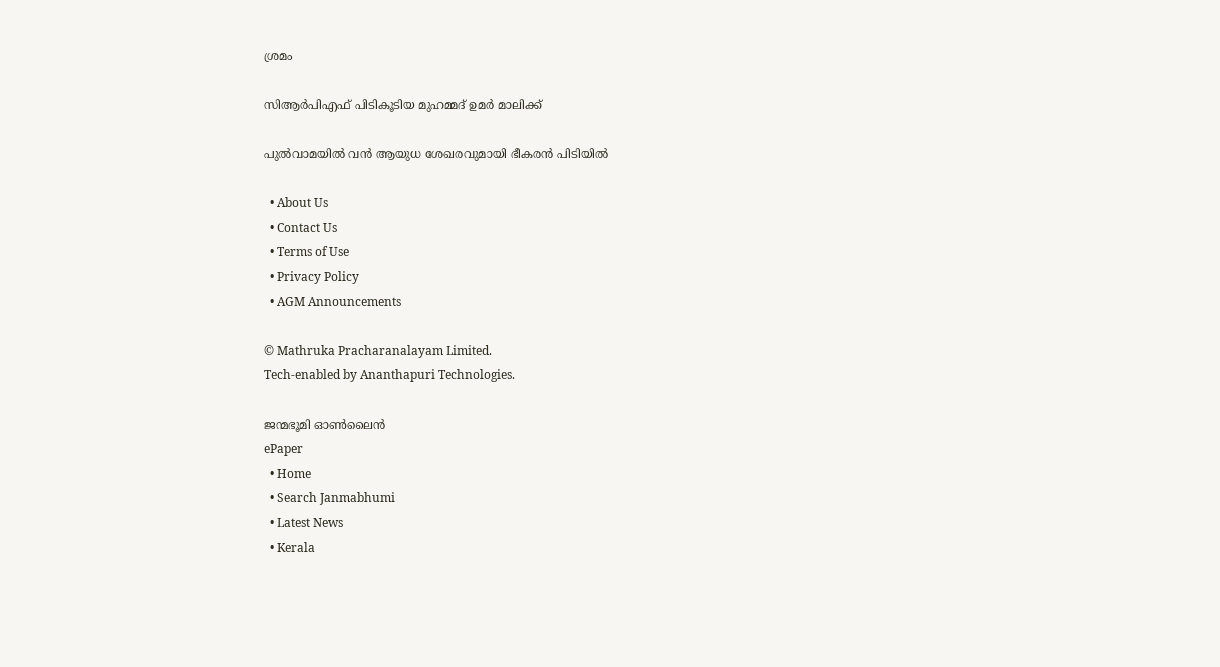ശ്രമം

സിആര്‍പിഎഫ് പിടികൂടിയ മുഹമ്മദ് ഉമര്‍ മാലിക്ക്‌

പുല്‍വാമയില്‍ വന്‍ ആയുധ ശേഖരവുമായി ഭീകരന്‍ പിടിയില്‍

  • About Us
  • Contact Us
  • Terms of Use
  • Privacy Policy
  • AGM Announcements

© Mathruka Pracharanalayam Limited.
Tech-enabled by Ananthapuri Technologies.

ജന്മഭൂമി ഓണ്‍ലൈന്‍
ePaper
  • Home
  • Search Janmabhumi
  • Latest News
  • Kerala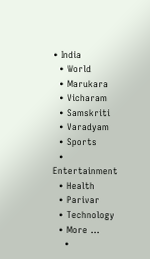• India
  • World
  • Marukara
  • Vicharam
  • Samskriti
  • Varadyam
  • Sports
  • Entertainment
  • Health
  • Parivar
  • Technology
  • More …
    •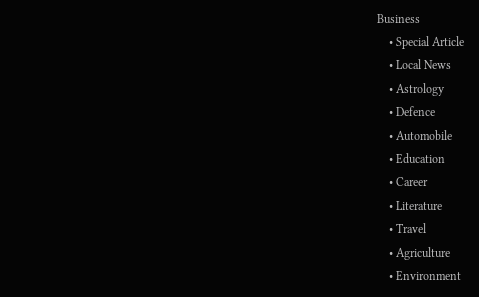Business
    • Special Article
    • Local News
    • Astrology
    • Defence
    • Automobile
    • Education
    • Career
    • Literature
    • Travel
    • Agriculture
    • Environment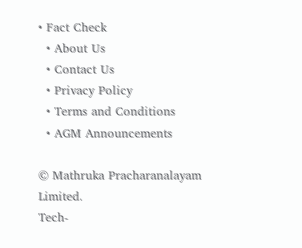• Fact Check
  • About Us
  • Contact Us
  • Privacy Policy
  • Terms and Conditions
  • AGM Announcements

© Mathruka Pracharanalayam Limited.
Tech-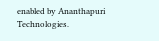enabled by Ananthapuri Technologies.